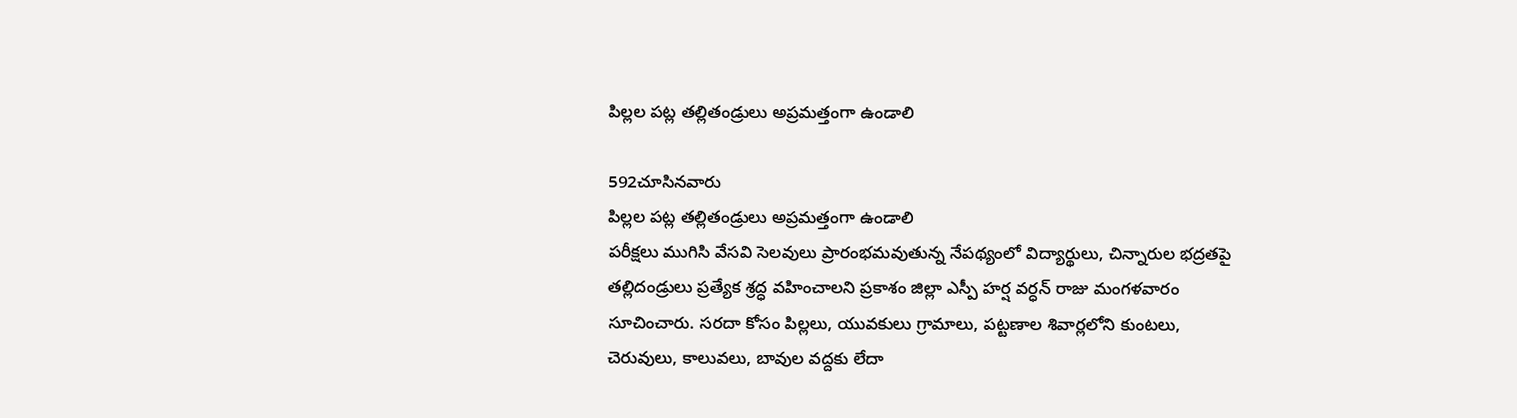పిల్లల పట్ల తల్లితండ్రులు అప్రమత్తంగా ఉండాలి

592చూసినవారు
పిల్లల పట్ల తల్లితండ్రులు అప్రమత్తంగా ఉండాలి
పరీక్షలు ముగిసి వేసవి సెలవులు ప్రారంభమవుతున్న నేపథ్యంలో విద్యార్థులు, చిన్నారుల భద్రతపై తల్లిదండ్రులు ప్రత్యేక శ్రద్ధ వహించాలని ప్రకాశం జిల్లా ఎస్పీ హర్ష వర్ధన్ రాజు మంగళవారం సూచించారు. సరదా కోసం పిల్లలు, యువకులు గ్రామాలు, పట్టణాల శివార్లలోని కుంటలు, చెరువులు, కాలువలు, బావుల వద్దకు లేదా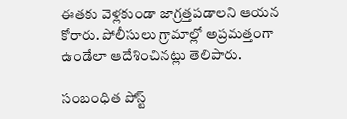ఈతకు వెళ్లకుండా జాగ్రత్తపడాలని ఆయన కోరారు. పోలీసులు గ్రామాల్లో అప్రమత్తంగా ఉండేలా ఆదేశించినట్లు తెలిపారు.

సంబంధిత పోస్ట్